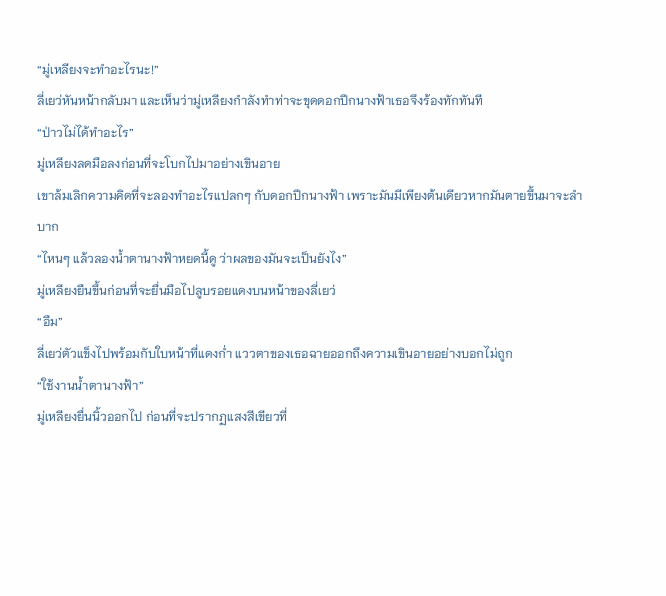“มู่เหลียงจะทำอะไรนะ!”
ลี่เยว่หันหน้ากลับมา และเห็นว่ามู่เหลียงกำลังทำท่าจะขุดดอกปีกนางฟ้าเธอจึงร้องทักทันที
“ป่าวไม่ได้ทำอะไร”
มู่เหลียงลดมือลงก่อนที่จะโบกไปมาอย่างเขินอาย
เขาล้มเลิกความคิดที่จะลองทำอะไรแปลกๆ กับดอกปีกนางฟ้า เพราะมันมีเพียงต้นเดียวหากมันตายขึ้นมาจะลำบาก
“ไหนๆ แล้วลองน้ำตานางฟ้าหยดนี้ดู ว่าผลของมันจะเป็นยังไง”
มู่เหลียงยืนขึ้นก่อนที่จะยื่นมือไปลูบรอยแดงบนหน้าของลี่เยว่
“อืม”
ลี่เยว่ตัวแข็งไปพร้อมกับใบหน้าที่แดงก่ำ แววตาของเธอฉายออกถึงความเขินอายอย่างบอกไม่ถูก
“ใช้งานน้ำตานางฟ้า”
มู่เหลียงยื่นนิ้วออกไป ก่อนที่จะปรากฏแสงสีเขียวที่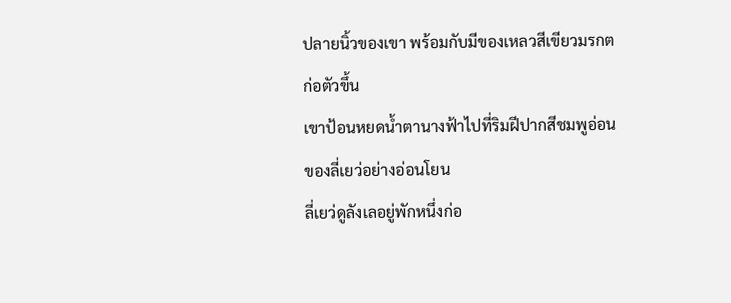ปลายนิ้วของเขา พร้อมกับมีของเหลวสีเขียวมรกตก่อตัวขึ้น
เขาป้อนหยดน้ำตานางฟ้าไปที่ริมฝีปากสีชมพูอ่อนของลี่เยว่อย่างอ่อนโยน
ลี่เยว่ดูลังเลอยู่พักหนึ่งก่อ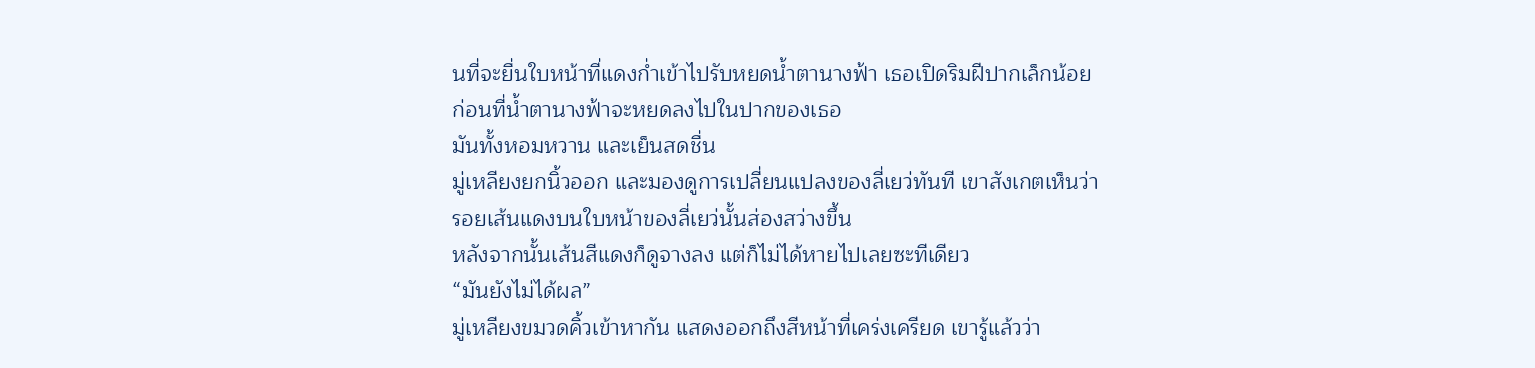นที่จะยื่นใบหน้าที่แดงก่ำเข้าไปรับหยดน้ำตานางฟ้า เธอเปิดริมฝีปากเล็กน้อย ก่อนที่น้ำตานางฟ้าจะหยดลงไปในปากของเธอ
มันทั้งหอมหวาน และเย็นสดชื่น
มู่เหลียงยกนิ้วออก และมองดูการเปลี่ยนแปลงของลี่เยว่ทันที เขาสังเกตเห็นว่ารอยเส้นแดงบนใบหน้าของลี่เยว่นั้นส่องสว่างขึ้น
หลังจากนั้นเส้นสีแดงก็ดูจางลง แต่ก็ไม่ได้หายไปเลยซะทีเดียว
“มันยังไม่ได้ผล”
มู่เหลียงขมวดคิ้วเข้าหากัน แสดงออกถึงสีหน้าที่เคร่งเครียด เขารู้แล้วว่า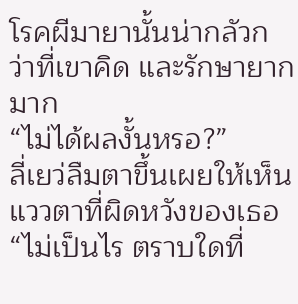โรคผีมายานั้นน่ากลัวกว่าที่เขาคิด และรักษายากมาก
“ไม่ได้ผลงั้นหรอ?”
ลี่เยว่ลืมตาขึ้นเผยให้เห็นแววตาที่ผิดหวังของเธอ
“ไม่เป็นไร ตราบใดที่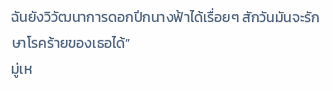ฉันยังวิวัฒนาการดอกปีกนางฟ้าได้เรื่อยๆ สักวันมันจะรักษาโรคร้ายของเธอได้”
มู่เห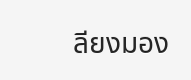ลียงมอง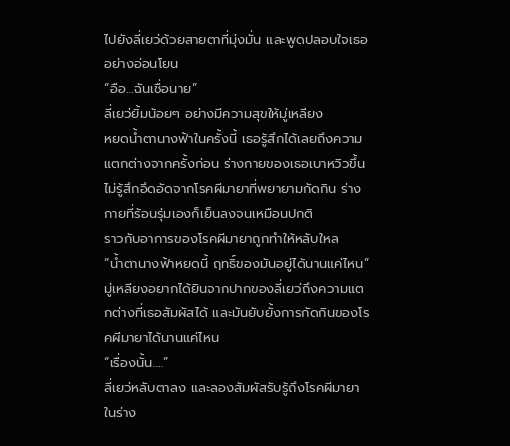ไปยังลี่เยว่ด้วยสายตาที่มุ่งมั่น และพูดปลอบใจเธออย่างอ่อนโยน
“อือ…ฉันเชื่อนาย”
ลี่เยว่ยิ้มน้อยๆ อย่างมีความสุขให้มู่เหลียง
หยดน้ำตานางฟ้าในครั้งนี้ เธอรู้สึกได้เลยถึงความแตกต่างจากครั้งก่อน ร่างกายของเธอเบาหวิวขึ้น ไม่รู้สึกอึดอัดจากโรคผีมายาที่พยายามกัดกิน ร่างกายที่ร้อนรุ่มเองก็เย็นลงจนเหมือนปกติ
ราวกับอาการของโรคผีมายาถูกทำให้หลับใหล
“น้ำตานางฟ้าหยดนี้ ฤทธิ์ของมันอยู่ได้นานแค่ไหน”
มู่เหลียงอยากได้ยินจากปากของลี่เยว่ถึงความแตกต่างที่เธอสัมผัสได้ และมันยับยั้งการกัดกินของโรคผีมายาได้นานแค่ไหน
“เรื่องนั้น….”
ลี่เยว่หลับตาลง และลองสัมผัสรับรู้ถึงโรคผีมายาในร่าง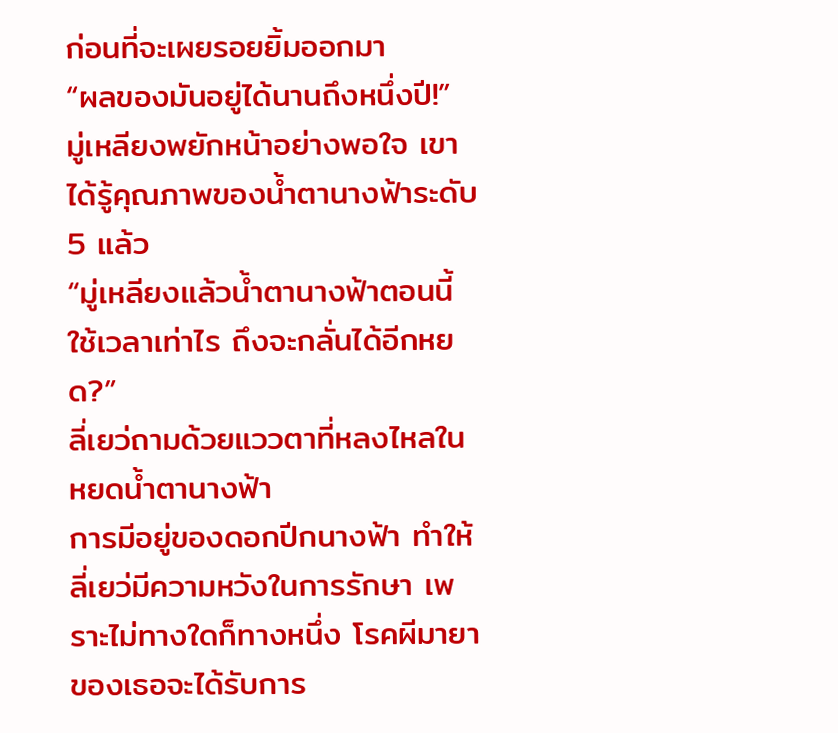ก่อนที่จะเผยรอยยิ้มออกมา
“ผลของมันอยู่ได้นานถึงหนึ่งปี!”
มู่เหลียงพยักหน้าอย่างพอใจ เขาได้รู้คุณภาพของน้ำตานางฟ้าระดับ 5 แล้ว
“มู่เหลียงแล้วน้ำตานางฟ้าตอนนี้ใช้เวลาเท่าไร ถึงจะกลั่นได้อีกหยด?”
ลี่เยว่ถามด้วยแววตาที่หลงไหลในหยดน้ำตานางฟ้า
การมีอยู่ของดอกปีกนางฟ้า ทำให้ลี่เยว่มีความหวังในการรักษา เพราะไม่ทางใดก็ทางหนึ่ง โรคผีมายาของเธอจะได้รับการ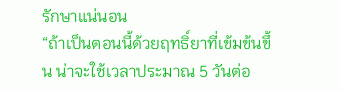รักษาแน่นอน
“ถ้าเป็นตอนนี้ด้วยฤทธิ์ยาที่เข้มข้นขึ้น น่าจะใช้เวลาประมาณ 5 วันต่อ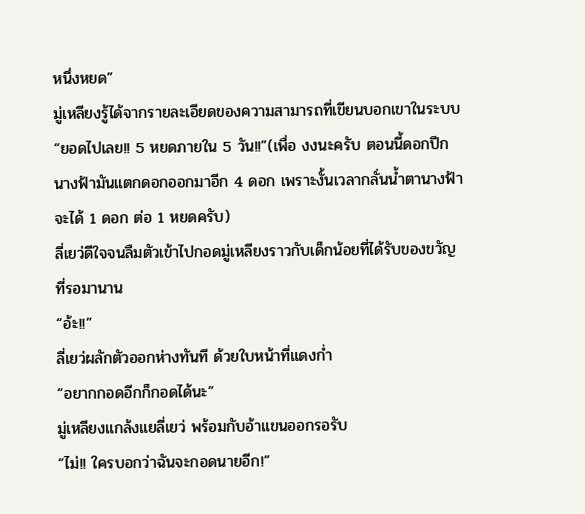หนึ่งหยด”
มู่เหลียงรู้ได้จากรายละเอียดของความสามารถที่เขียนบอกเขาในระบบ
“ยอดไปเลย!! 5 หยดภายใน 5 วัน!!”(เพื่อ งงนะครับ ตอนนี้ดอกปีกนางฟ้ามันแตกดอกออกมาอีก 4 ดอก เพราะงั้นเวลากลั่นน้ำตานางฟ้าจะได้ 1 ดอก ต่อ 1 หยดครับ)
ลี่เยว่ดีใจจนลืมตัวเข้าไปกอดมู่เหลียงราวกับเด็กน้อยที่ได้รับของขวัญที่รอมานาน
“อ้ะ!!”
ลี่เยว่ผลักตัวออกห่างทันที ด้วยใบหน้าที่แดงก่ำ
“อยากกอดอีกก็กอดได้นะ”
มู่เหลียงแกล้งแยลี่เยว่ พร้อมกับอ้าแขนออกรอรับ
“ไม่!! ใครบอกว่าฉันจะกอดนายอีก!”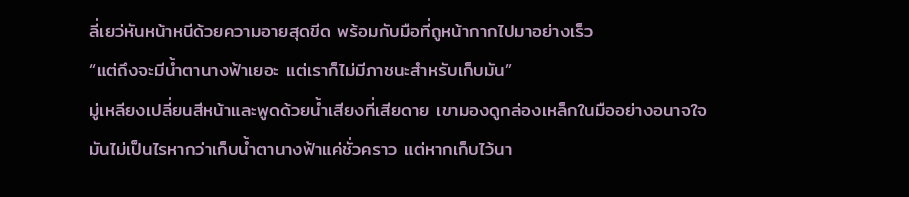ลี่เยว่หันหน้าหนีด้วยความอายสุดขีด พร้อมกับมือที่ถูหน้ากากไปมาอย่างเร็ว
“แต่ถึงจะมีน้ำตานางฟ้าเยอะ แต่เราก็ไม่มีภาชนะสำหรับเก็บมัน”
มู่เหลียงเปลี่ยนสีหน้าและพูดด้วยน้ำเสียงที่เสียดาย เขามองดูกล่องเหล็กในมืออย่างอนาจใจ
มันไม่เป็นไรหากว่าเก็บน้ำตานางฟ้าแค่ชั่วคราว แต่หากเก็บไว้นา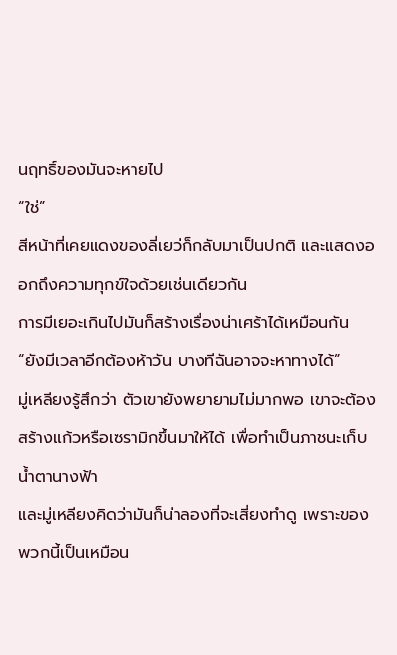นฤทธิ์ของมันจะหายไป
“ใช่”
สีหน้าที่เคยแดงของลี่เยว่ก็กลับมาเป็นปกติ และแสดงออกถึงความทุกข์ใจด้วยเช่นเดียวกัน
การมีเยอะเกินไปมันก็สร้างเรื่องน่าเศร้าได้เหมือนกัน
“ยังมีเวลาอีกต้องห้าวัน บางทีฉันอาจจะหาทางได้”
มู่เหลียงรู้สึกว่า ตัวเขายังพยายามไม่มากพอ เขาจะต้องสร้างแก้วหรือเซรามิกขึ้นมาให้ได้ เพื่อทำเป็นภาชนะเก็บน้ำตานางฟ้า
และมู่เหลียงคิดว่ามันก็น่าลองที่จะเสี่ยงทำดู เพราะของพวกนี้เป็นเหมือน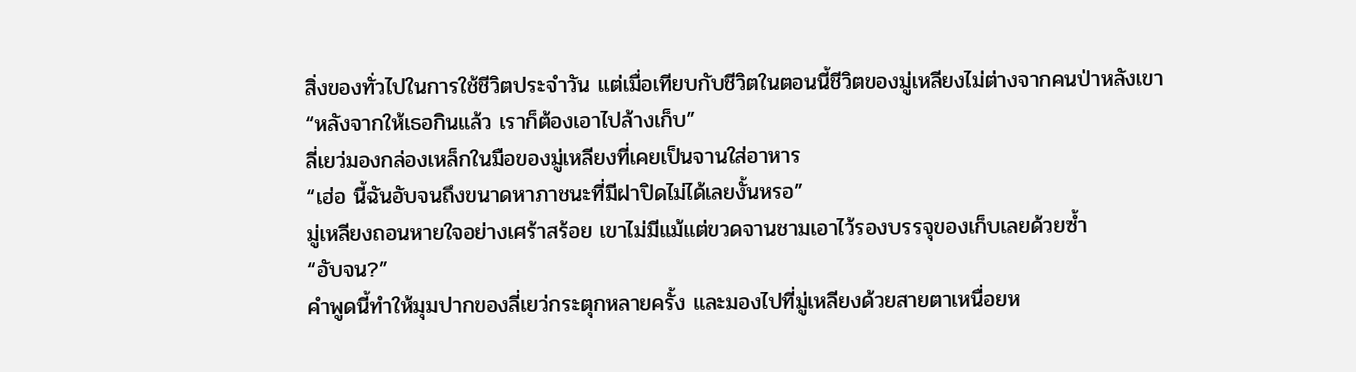สิ่งของทั่วไปในการใช้ชีวิตประจำวัน แต่เมื่อเทียบกับชีวิตในตอนนี้ชีวิตของมู่เหลียงไม่ต่างจากคนป่าหลังเขา
“หลังจากให้เธอกินแล้ว เราก็ต้องเอาไปล้างเก็บ”
ลี่เยว่มองกล่องเหล็กในมือของมู่เหลียงที่เคยเป็นจานใส่อาหาร
“เฮ่อ นี้ฉันอับจนถึงขนาดหาภาชนะที่มีฝาปิดไม่ได้เลยงั้นหรอ”
มู่เหลียงถอนหายใจอย่างเศร้าสร้อย เขาไม่มีแม้แต่ขวดจานชามเอาไว้รองบรรจุของเก็บเลยด้วยซ้ำ
“อับจน?”
คำพูดนี้ทำให้มุมปากของลี่เยว่กระตุกหลายครั้ง และมองไปที่มู่เหลียงด้วยสายตาเหนื่อยห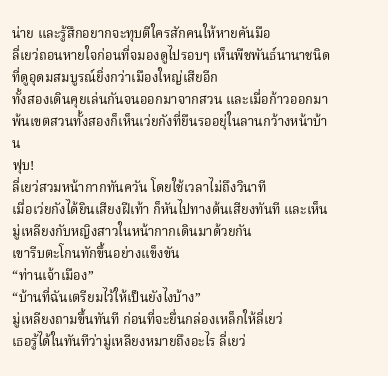น่าย และรู้สึกอยากจะทุบตีใครสักคนให้หายคันมือ
ลี่เยว่ถอนหายใจก่อนที่จมองดูไปรอบๆ เห็นพืชพันธ์นานาชนิด ที่ดูอุดมสมบูรณ์ยิ่งกว่าเมืองใหญ่เสียอีก
ทั้งสองเดินคุยเล่นกันจนออกมาจากสวน และเมื่อก้าวออกมาพ้นเขตสวนทั้งสองก็เห็นเว่ยกังที่ยืนรออยุ่ในลานกว้างหน้าบ้าน
ฟุบ!
ลี่เยว่สวมหน้ากากทันควัน โดยใช้เวลาไม่ถึงวินาที
เมื่อเว่ยกังได้ยินเสียงฝีเท้า ก็หันไปทางต้นเสียงทันที และเห็นมู่เหลียงกับหญิงสาวในหน้ากากเดินมาด้วยกัน
เขารีบตะโกนทักขึ้นอย่างแข็งขัน
“ท่านเจ้าเมือง”
“บ้านที่ฉันเตรียมไว้ให้เป็นยังไงบ้าง”
มู่เหลียงถามขึ้นทันที ก่อนที่จะยื่นกล่องเหล็กให้ลี่เยว่
เธอรู้ได้ในทันทีว่ามู่เหลียงหมายถึงอะไร ลี่เยว่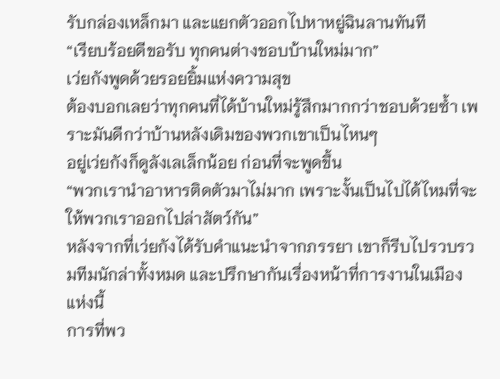รับกล่องเหล็กมา และแยกตัวออกไปหาหยู่ฉินลานทันที
“เรียบร้อยดีขอรับ ทุกคนต่างชอบบ้านใหม่มาก”
เว่ยกังพูดด้วยรอยยิ้มแห่งความสุข
ต้องบอกเลยว่าทุกคนที่ได้บ้านใหม่รู้สึกมากกว่าชอบด้วยซ้ำ เพราะมันดีกว่าบ้านหลังเดิมของพวกเขาเป็นไหนๆ
อยู่เว่ยกังก็ดูลังเลเล็กน้อย ก่อนที่จะพูดขึ้น
“พวกเรานำอาหารติดตัวมาไม่มาก เพราะงั้นเป็นไปได้ไหมที่จะให้พวกเราออกไปล่าสัตว์กัน”
หลังจากที่เว่ยกังได้รับคำแนะนำจากภรรยา เขาก็รีบไปรวบรวมทีมนักล่าทั้งหมด และปรึกษากันเรื่องหน้าที่การงานในเมืองแห่งนี้
การที่พว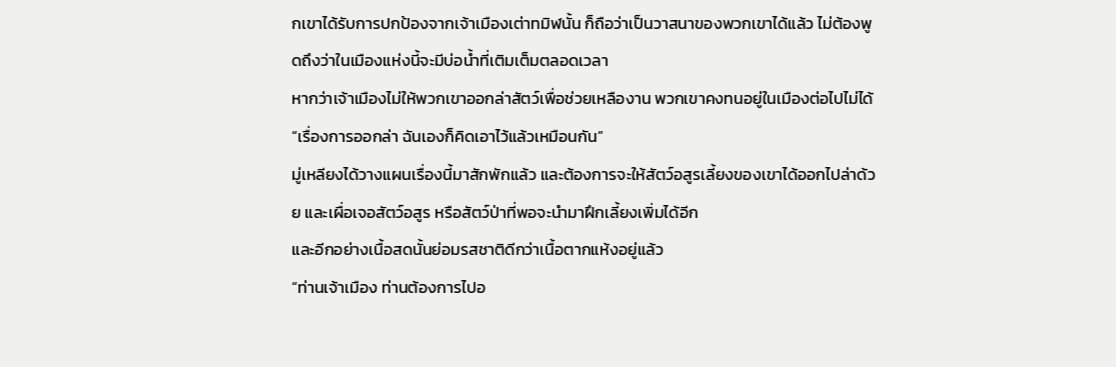กเขาได้รับการปกป้องจากเจ้าเมืองเต่าทมิฬนั้น ก็ถือว่าเป็นวาสนาของพวกเขาได้แล้ว ไม่ต้องพูดถึงว่าในเมืองแห่งนี้จะมีบ่อน้ำที่เติมเต็มตลอดเวลา
หากว่าเจ้าเมืองไม่ให้พวกเขาออกล่าสัตว์เพื่อช่วยเหลืองาน พวกเขาคงทนอยู่ในเมืองต่อไปไม่ได้
“เรื่องการออกล่า ฉันเองก็คิดเอาไว้แล้วเหมือนกัน”
มู่เหลียงได้วางแผนเรื่องนี้มาสักพักแล้ว และต้องการจะให้สัตว์อสูรเลี้ยงของเขาได้ออกไปล่าด้วย และเผื่อเจอสัตว์อสูร หรือสัตว์ป่าที่พอจะนำมาฝึกเลี้ยงเพิ่มได้อีก
และอีกอย่างเนื้อสดนั้นย่อมรสชาติดีกว่าเนื้อตากแห้งอยู่แล้ว
“ท่านเจ้าเมือง ท่านต้องการไปอ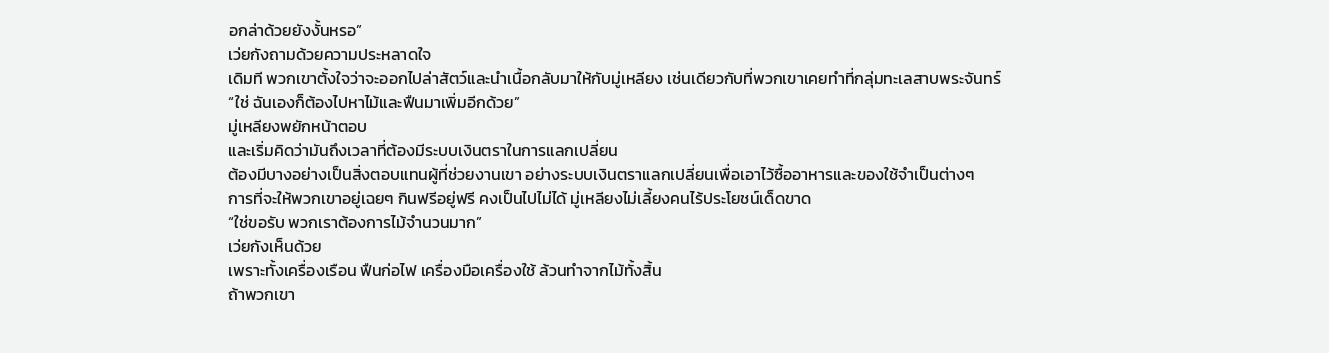อกล่าด้วยยังงั้นหรอ”
เว่ยกังถามด้วยความประหลาดใจ
เดิมที พวกเขาตั้งใจว่าจะออกไปล่าสัตว์และนำเนื้อกลับมาให้กับมู่เหลียง เช่นเดียวกับที่พวกเขาเคยทำที่กลุ่มทะเลสาบพระจันทร์
“ใช่ ฉันเองก็ต้องไปหาไม้และฟืนมาเพิ่มอีกด้วย”
มู่เหลียงพยักหน้าตอบ
และเริ่มคิดว่ามันถึงเวลาที่ต้องมีระบบเงินตราในการแลกเปลี่ยน
ต้องมีบางอย่างเป็นสิ่งตอบแทนผู้ที่ช่วยงานเขา อย่างระบบเงินตราแลกเปลี่ยนเพื่อเอาไว้ซื้ออาหารและของใช้จำเป็นต่างๆ
การที่จะให้พวกเขาอยู่เฉยๆ กินฟรีอยู่ฟรี คงเป็นไปไม่ได้ มู่เหลียงไม่เลี้ยงคนไร้ประโยชน์เด็ดขาด
“ใช่ขอรับ พวกเราต้องการไม้จำนวนมาก”
เว่ยกังเห็นด้วย
เพราะทั้งเครื่องเรือน ฟืนก่อไฟ เครื่องมือเครื่องใช้ ล้วนทำจากไม้ทั้งสิ้น
ถ้าพวกเขา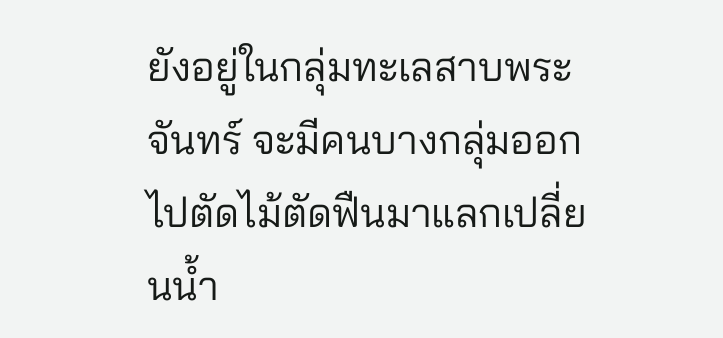ยังอยู่ในกลุ่มทะเลสาบพระจันทร์ จะมีคนบางกลุ่มออกไปตัดไม้ตัดฟืนมาแลกเปลี่ยนน้ำ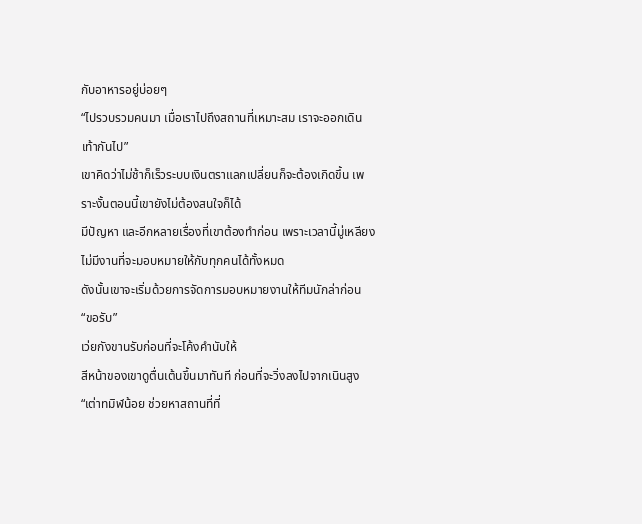กับอาหารอยู่บ่อยๆ
“ไปรวบรวมคนมา เมื่อเราไปถึงสถานที่เหมาะสม เราจะออกเดินเท้ากันไป”
เขาคิดว่าไม่ช้าก็เร็วระบบเงินตราแลกเปลี่ยนก็จะต้องเกิดขึ้น เพราะงั้นตอนนี้เขายังไม่ต้องสนใจก็ได้
มีปัญหา และอีกหลายเรื่องที่เขาต้องทำก่อน เพราะเวลานี้มู่เหลียงไม่มีงานที่จะมอบหมายให้กับทุกคนได้ทั้งหมด
ดังนั้นเขาจะเริ่มด้วยการจัดการมอบหมายงานให้ทีมนักล่าก่อน
“ขอรับ”
เว่ยกังขานรับก่อนที่จะโค้งคำนับให้
สีหน้าของเขาดูตื่นเต้นขึ้นมาทันที ก่อนที่จะวิ่งลงไปจากเนินสูง
“เต่าทมิฬน้อย ช่วยหาสถานที่ที่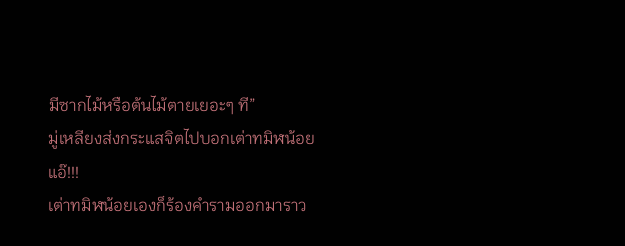มีซากไม้หรือต้นไม้ตายเยอะๆ ที”
มู่เหลียงส่งกระแสจิตไปบอกเต่าทมิฬน้อย
แอ๊!!!
เต่าทมิฬน้อยเองก็ร้องคำรามออกมาราว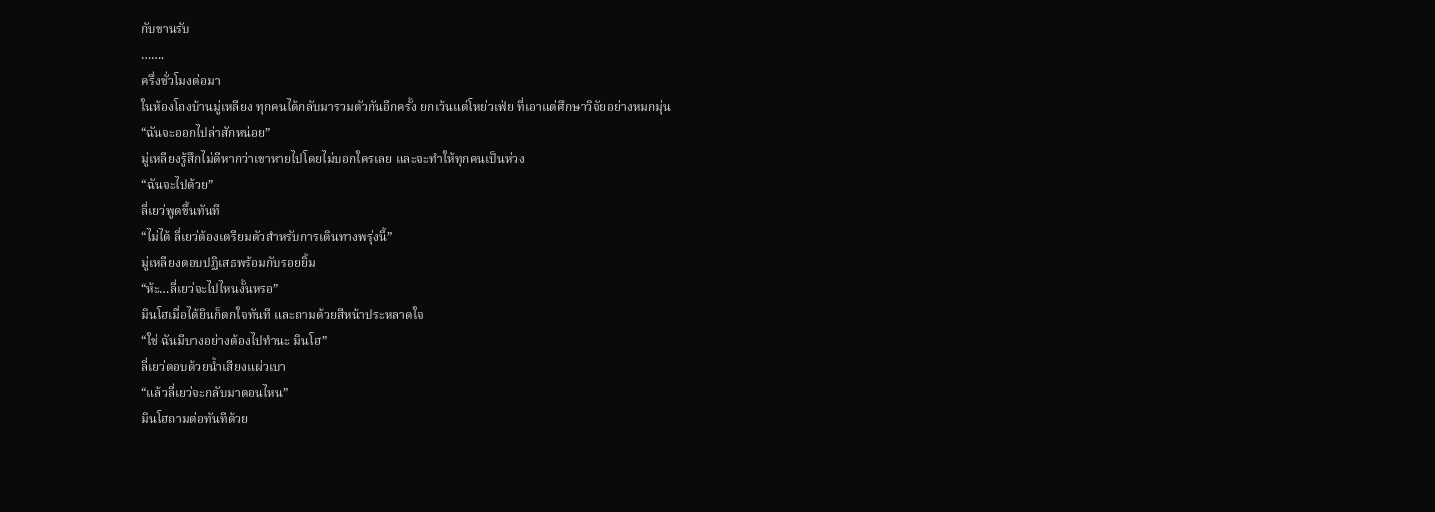กับขานรับ
…….
ครึ่งชั่วโมงต่อมา
ในห้องโถงบ้านมู่เหลียง ทุกคนได้กลับมารวมตัวกันอีกครั้ง ยกเว้นแต่โหย่วเฟ่ย ที่เอาแต่ศึกษาวิจัยอย่างหมกมุ่น
“ฉันจะออกไปล่าสักหน่อย”
มู่เหลียงรู้สึกไม่ดีหากว่าเขาหายไปโดยไม่บอกใครเลย และจะทำให้ทุกคนเป็นห่วง
“ฉันจะไปด้วย”
ลี่เยว่พูดขึ้นทันที
“ไม่ได้ ลี่เยว่ต้องเตรียมตัวสำหรับการเดินทางพรุ่งนี้”
มู่เหลียงตอบปฏิเสธพร้อมกับรอยยิ้ม
“ห้ะ…ลี่เยว่จะไปไหนงั้นหรอ”
มินโฮเมื่อได้ยินก็ตกใจทันที และถามด้วยสีหน้าประหลาดใจ
“ใช่ ฉันมีบางอย่างต้องไปทำนะ มินโฮ”
ลี่เยว่ตอบด้วยน้ำเสียงแผ่วเบา
“แล้วลี่เยว่จะกลับมาตอนไหน”
มินโฮถามต่อทันทีด้วย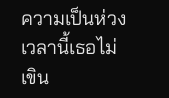ความเป็นห่วง
เวลานี้เธอไม่เขิน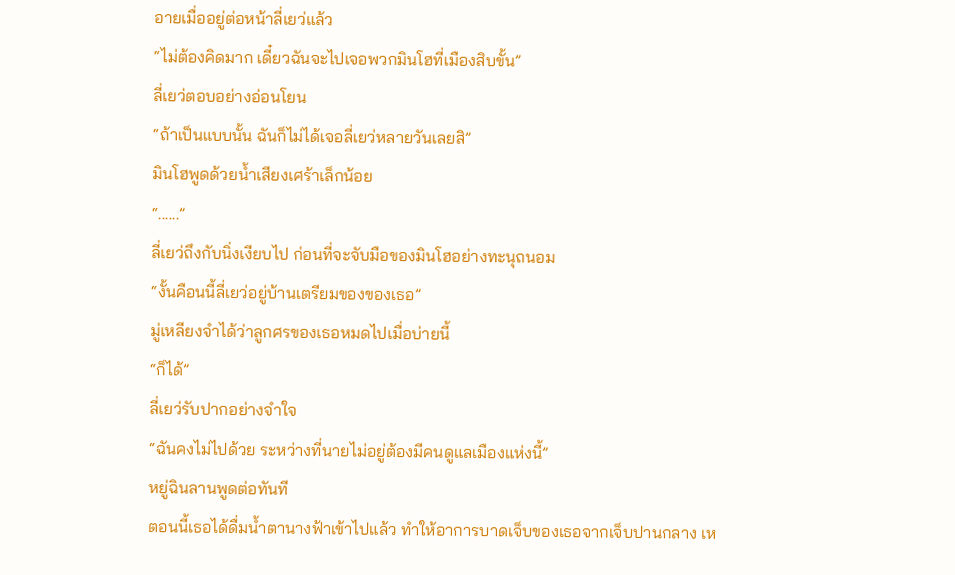อายเมื่ออยู่ต่อหน้าลี่เยว่แล้ว
“ไม่ต้องคิดมาก เดี๋ยวฉันจะไปเจอพวกมินโฮที่เมืองสิบขั้น”
ลี่เยว่ตอบอย่างอ่อนโยน
“ถ้าเป็นแบบนั้น ฉันก็ไม่ได้เจอลี่เยว่หลายวันเลยสิ”
มินโฮพูดด้วยน้ำเสียงเศร้าเล็กน้อย
“......”
ลี่เยว่ถึงกับนิ่งเงียบไป ก่อนที่จะจับมือของมินโฮอย่างทะนุถนอม
“งั้นคือนนี้ลี่เยว่อยู่บ้านเตรียมของของเธอ”
มู่เหลียงจำได้ว่าลูกศรของเธอหมดไปเมื่อบ่ายนี้
“ก็ได้”
ลี่เยว่รับปากอย่างจำใจ
“ฉันคงไม่ไปด้วย ระหว่างที่นายไม่อยู่ต้องมีคนดูแลเมืองแห่งนี้”
หยู่ฉินลานพูดต่อทันที
ตอนนี้เธอได้ดื่มน้ำตานางฟ้าเข้าไปแล้ว ทำให้อาการบาดเจ็บของเธอจากเจ็บปานกลาง เห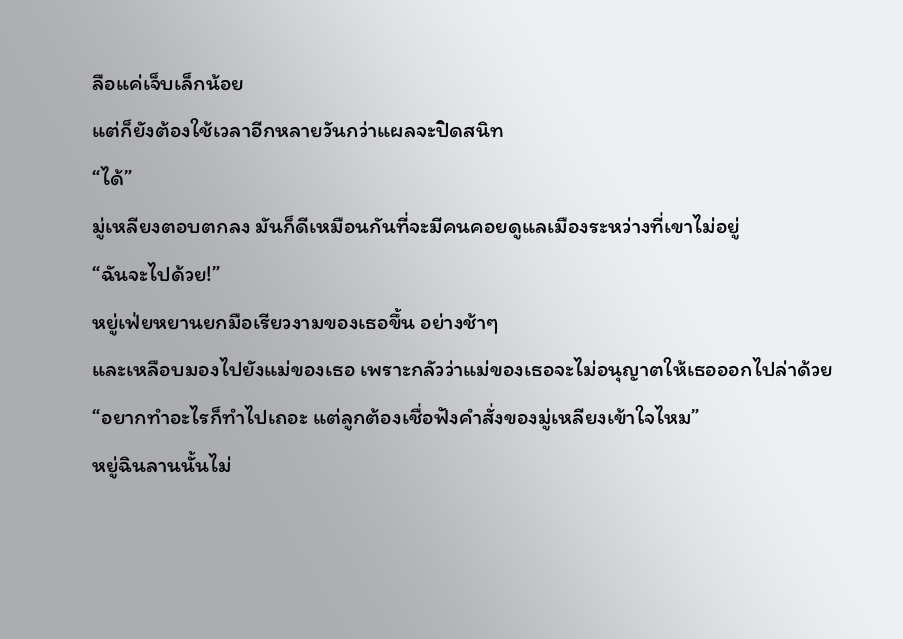ลือแค่เจ็บเล็กน้อย
แต่ก็ยังต้องใช้เวลาอีกหลายวันกว่าแผลจะปิดสนิท
“ได้”
มู่เหลียงตอบตกลง มันก็ดีเหมือนกันที่จะมีคนคอยดูแลเมืองระหว่างที่เขาไม่อยู่
“ฉันจะไปด้วย!”
หยู่เฟ่ยหยานยกมือเรียวงามของเธอขึ้น อย่างช้าๆ
และเหลือบมองไปยังแม่ของเธอ เพราะกลัวว่าแม่ของเธอจะไม่อนุญาตให้เธอออกไปล่าด้วย
“อยากทำอะไรก็ทำไปเถอะ แต่ลูกต้องเชื่อฟังคำสั่งของมู่เหลียงเข้าใจไหม”
หยู่ฉินลานนั้นไม่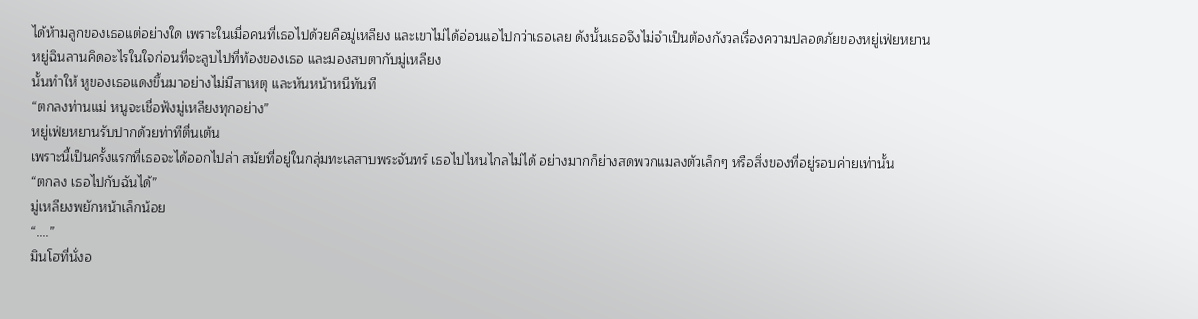ได้ห้ามลูกของเธอแต่อย่างใด เพราะในเมื่อคนที่เธอไปด้วยคือมู่เหลียง และเขาไม่ได้อ่อนแอไปกว่าเธอเลย ดังนั้นเธอจึงไม่จำเป็นต้องกังวลเรื่องความปลอดภัยของหยู่เฟ่ยหยาน
หยู่ฉินลานคิดอะไรในใจก่อนที่จะลูบไปที่ท้องของเธอ และมองสบตากับมู่เหลียง
นั้นทำให้ หูของเธอแดงขึ้นมาอย่างไม่มีสาเหตุ และหันหน้าหนีทันที
“ตกลงท่านแม่ หนูจะเชื่อฟังมู่เหลียงทุกอย่าง”
หยู่เฟ่ยหยานรับปากด้วยท่าทีตื่นเต้น
เพราะนี้เป็นครั้งแรกที่เธอจะได้ออกไปล่า สมัยที่อยู่ในกลุ่มทะเลสาบพระจันทร์ เธอไปไหนไกลไม่ได้ อย่างมากก็ย่างสดพวกแมลงตัวเล็กๆ หรือสิ่งของที่อยู่รอบค่ายเท่านั้น
“ตกลง เธอไปกับฉันได้”
มู่เหลียงพยักหน้าเล็กน้อย
“....”
มินโฮที่นั่งอ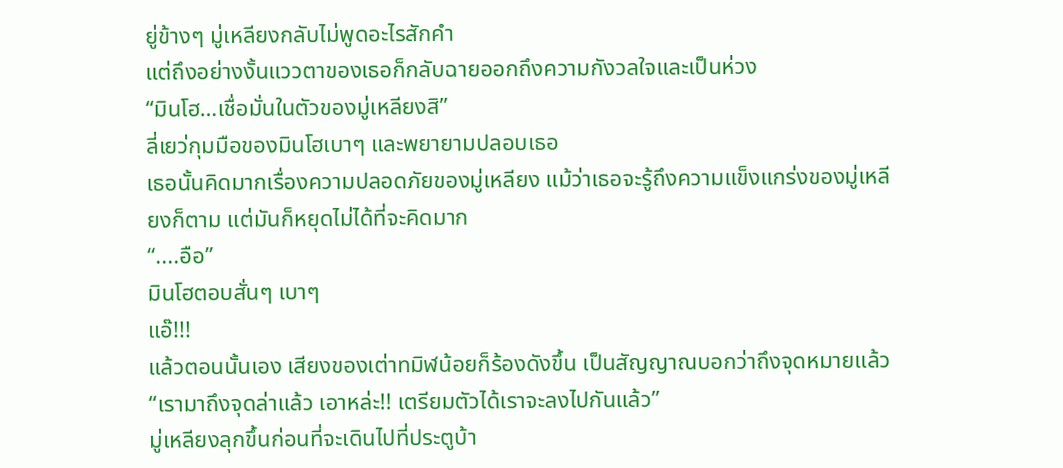ยู่ข้างๆ มู่เหลียงกลับไม่พูดอะไรสักคำ
แต่ถึงอย่างงั้นแววตาของเธอก็กลับฉายออกถึงความกังวลใจและเป็นห่วง
“มินโฮ…เชื่อมั่นในตัวของมู่เหลียงสิ”
ลี่เยว่กุมมือของมินโฮเบาๆ และพยายามปลอบเธอ
เธอนั้นคิดมากเรื่องความปลอดภัยของมู่เหลียง แม้ว่าเธอจะรู้ถึงความแข็งแกร่งของมู่เหลียงก็ตาม แต่มันก็หยุดไม่ได้ที่จะคิดมาก
“....อือ”
มินโฮตอบสั่นๆ เบาๆ
แอ๊!!!
แล้วตอนนั้นเอง เสียงของเต่าทมิฬน้อยก็ร้องดังขึ้น เป็นสัญญาณบอกว่าถึงจุดหมายแล้ว
“เรามาถึงจุดล่าแล้ว เอาหล่ะ!! เตรียมตัวได้เราจะลงไปกันแล้ว”
มู่เหลียงลุกขึ้นก่อนที่จะเดินไปที่ประตูบ้า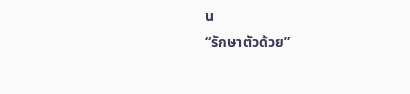น
“รักษาตัวด้วย”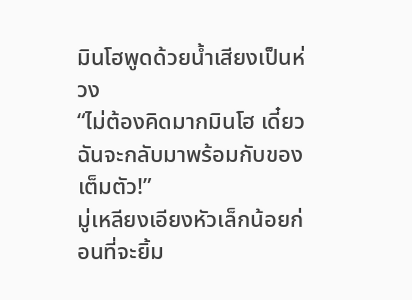มินโฮพูดด้วยน้ำเสียงเป็นห่วง
“ไม่ต้องคิดมากมินโฮ เดี๋ยวฉันจะกลับมาพร้อมกับของเต็มตัว!”
มู่เหลียงเอียงหัวเล็กน้อยก่อนที่จะยิ้ม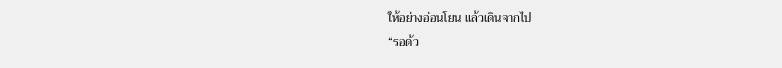ให้อย่างอ่อนโยน แล้วเดินจากไป
“รอด้ว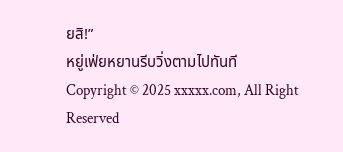ยสิ!”
หยู่เฟ่ยหยานรีบวิ่งตามไปทันที
Copyright © 2025 xxxxx.com, All Right Reserved